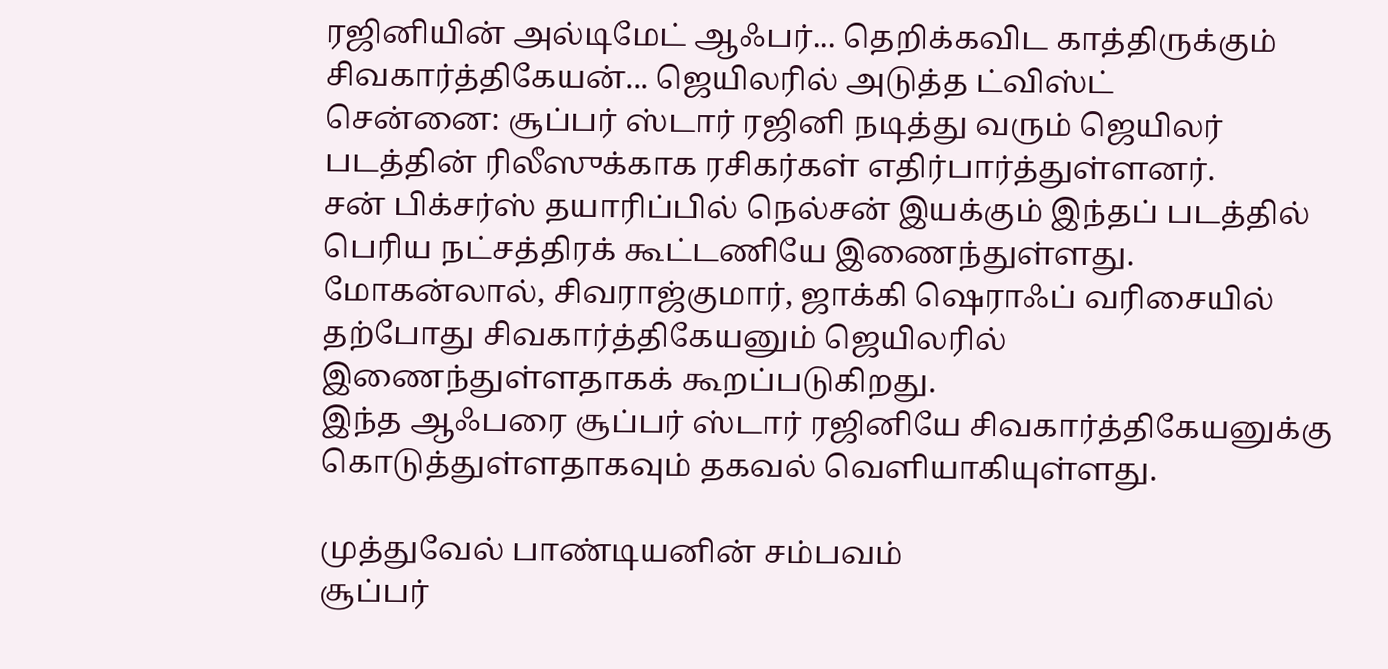ரஜினியின் அல்டிமேட் ஆஃபர்... தெறிக்கவிட காத்திருக்கும் சிவகார்த்திகேயன்... ஜெயிலரில் அடுத்த ட்விஸ்ட்
சென்னை: சூப்பர் ஸ்டார் ரஜினி நடித்து வரும் ஜெயிலர் படத்தின் ரிலீஸுக்காக ரசிகர்கள் எதிர்பார்த்துள்ளனர்.
சன் பிக்சர்ஸ் தயாரிப்பில் நெல்சன் இயக்கும் இந்தப் படத்தில் பெரிய நட்சத்திரக் கூட்டணியே இணைந்துள்ளது.
மோகன்லால், சிவராஜ்குமார், ஜாக்கி ஷெராஃப் வரிசையில் தற்போது சிவகார்த்திகேயனும் ஜெயிலரில் இணைந்துள்ளதாகக் கூறப்படுகிறது.
இந்த ஆஃபரை சூப்பர் ஸ்டார் ரஜினியே சிவகார்த்திகேயனுக்கு கொடுத்துள்ளதாகவும் தகவல் வெளியாகியுள்ளது.

முத்துவேல் பாண்டியனின் சம்பவம்
சூப்பர்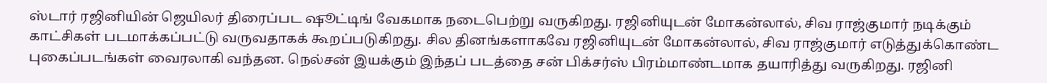ஸ்டார் ரஜினியின் ஜெயிலர் திரைப்பட ஷூட்டிங் வேகமாக நடைபெற்று வருகிறது. ரஜினியுடன் மோகன்லால், சிவ ராஜ்குமார் நடிக்கும் காட்சிகள் படமாக்கப்பட்டு வருவதாகக் கூறப்படுகிறது. சில தினங்களாகவே ரஜினியுடன் மோகன்லால், சிவ ராஜ்குமார் எடுத்துக்கொண்ட புகைப்படங்கள் வைரலாகி வந்தன. நெல்சன் இயக்கும் இந்தப் படத்தை சன் பிக்சர்ஸ் பிரம்மாண்டமாக தயாரித்து வருகிறது. ரஜினி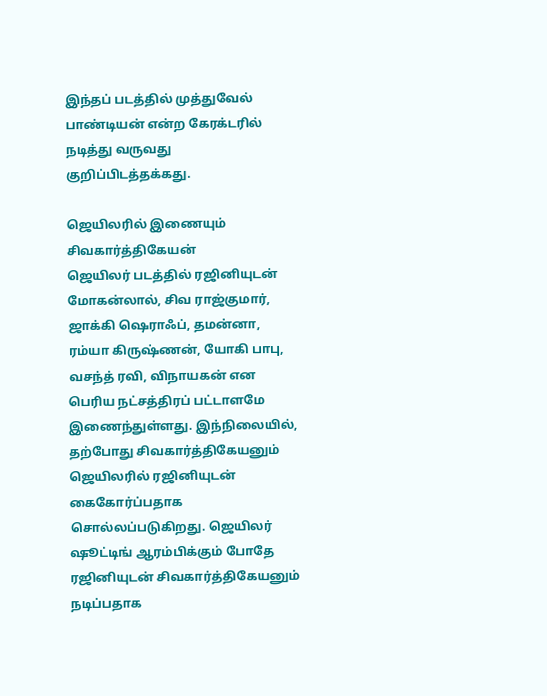இந்தப் படத்தில் முத்துவேல் பாண்டியன் என்ற கேரக்டரில் நடித்து வருவது குறிப்பிடத்தக்கது.

ஜெயிலரில் இணையும் சிவகார்த்திகேயன்
ஜெயிலர் படத்தில் ரஜினியுடன் மோகன்லால், சிவ ராஜ்குமார், ஜாக்கி ஷெராஃப், தமன்னா, ரம்யா கிருஷ்ணன், யோகி பாபு, வசந்த் ரவி, விநாயகன் என பெரிய நட்சத்திரப் பட்டாளமே இணைந்துள்ளது. இந்நிலையில், தற்போது சிவகார்த்திகேயனும் ஜெயிலரில் ரஜினியுடன் கைகோர்ப்பதாக சொல்லப்படுகிறது. ஜெயிலர் ஷூட்டிங் ஆரம்பிக்கும் போதே ரஜினியுடன் சிவகார்த்திகேயனும் நடிப்பதாக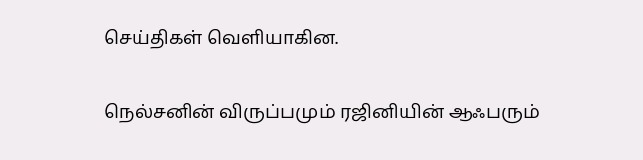செய்திகள் வெளியாகின.

நெல்சனின் விருப்பமும் ரஜினியின் ஆஃபரும்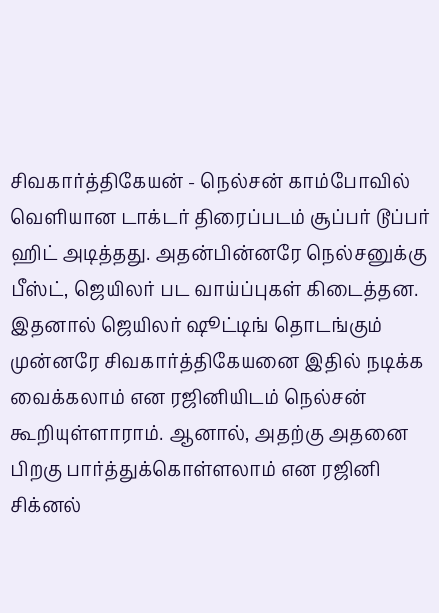சிவகார்த்திகேயன் - நெல்சன் காம்போவில் வெளியான டாக்டர் திரைப்படம் சூப்பர் டூப்பர் ஹிட் அடித்தது. அதன்பின்னரே நெல்சனுக்கு பீஸ்ட், ஜெயிலர் பட வாய்ப்புகள் கிடைத்தன. இதனால் ஜெயிலர் ஷூட்டிங் தொடங்கும் முன்னரே சிவகார்த்திகேயனை இதில் நடிக்க வைக்கலாம் என ரஜினியிடம் நெல்சன் கூறியுள்ளாராம். ஆனால், அதற்கு அதனை பிறகு பார்த்துக்கொள்ளலாம் என ரஜினி சிக்னல்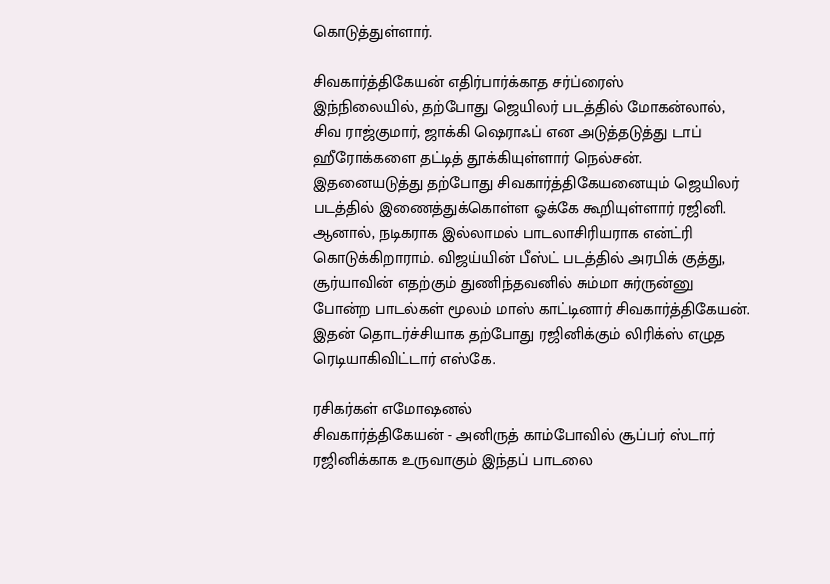கொடுத்துள்ளார்.

சிவகார்த்திகேயன் எதிர்பார்க்காத சர்ப்ரைஸ்
இந்நிலையில், தற்போது ஜெயிலர் படத்தில் மோகன்லால், சிவ ராஜ்குமார், ஜாக்கி ஷெராஃப் என அடுத்தடுத்து டாப் ஹீரோக்களை தட்டித் தூக்கியுள்ளார் நெல்சன். இதனையடுத்து தற்போது சிவகார்த்திகேயனையும் ஜெயிலர் படத்தில் இணைத்துக்கொள்ள ஓக்கே கூறியுள்ளார் ரஜினி. ஆனால், நடிகராக இல்லாமல் பாடலாசிரியராக என்ட்ரி கொடுக்கிறாராம். விஜய்யின் பீஸ்ட் படத்தில் அரபிக் குத்து, சூர்யாவின் எதற்கும் துணிந்தவனில் சும்மா சுர்ருன்னு போன்ற பாடல்கள் மூலம் மாஸ் காட்டினார் சிவகார்த்திகேயன். இதன் தொடர்ச்சியாக தற்போது ரஜினிக்கும் லிரிக்ஸ் எழுத ரெடியாகிவிட்டார் எஸ்கே.

ரசிகர்கள் எமோஷனல்
சிவகார்த்திகேயன் - அனிருத் காம்போவில் சூப்பர் ஸ்டார் ரஜினிக்காக உருவாகும் இந்தப் பாடலை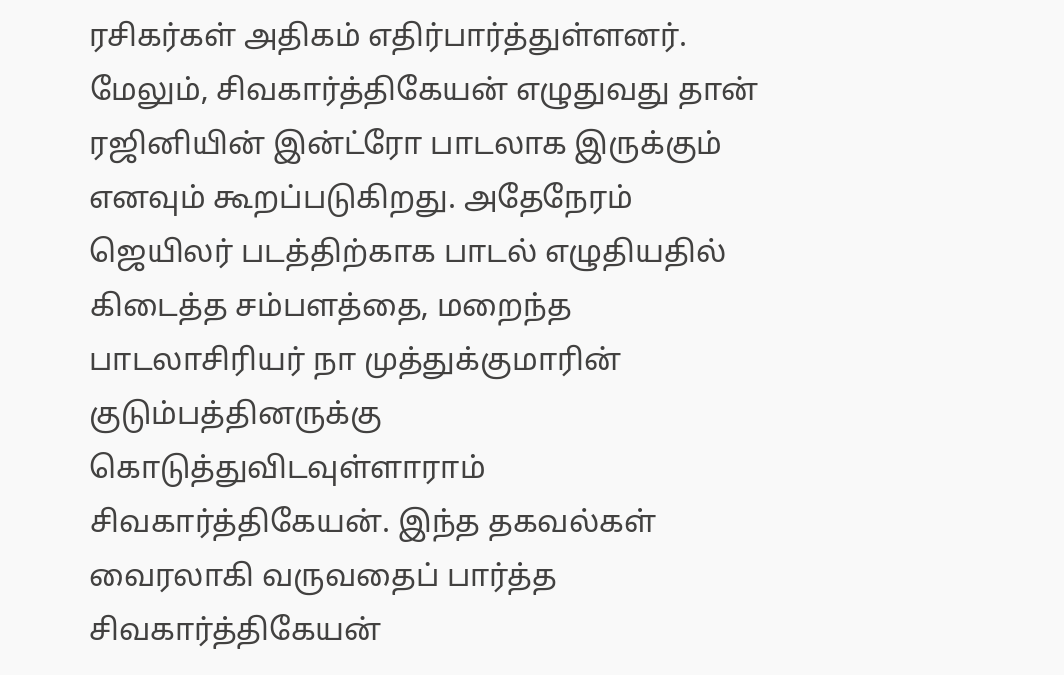ரசிகர்கள் அதிகம் எதிர்பார்த்துள்ளனர். மேலும், சிவகார்த்திகேயன் எழுதுவது தான் ரஜினியின் இன்ட்ரோ பாடலாக இருக்கும் எனவும் கூறப்படுகிறது. அதேநேரம் ஜெயிலர் படத்திற்காக பாடல் எழுதியதில் கிடைத்த சம்பளத்தை, மறைந்த பாடலாசிரியர் நா முத்துக்குமாரின் குடும்பத்தினருக்கு கொடுத்துவிடவுள்ளாராம் சிவகார்த்திகேயன். இந்த தகவல்கள் வைரலாகி வருவதைப் பார்த்த சிவகார்த்திகேயன்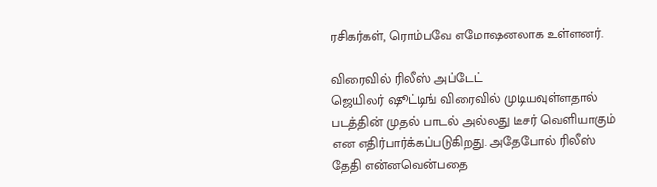ரசிகர்கள், ரொம்பவே எமோஷனலாக உள்ளனர்.

விரைவில் ரிலீஸ் அப்டேட்
ஜெயிலர் ஷூட்டிங் விரைவில் முடியவுள்ளதால் படத்தின் முதல் பாடல் அல்லது டீசர் வெளியாகும் என எதிர்பார்க்கப்படுகிறது. அதேபோல் ரிலீஸ் தேதி என்னவென்பதை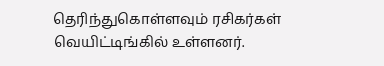தெரிந்துகொள்ளவும் ரசிகர்கள் வெயிட்டிங்கில் உள்ளனர்.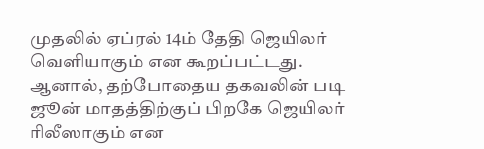முதலில் ஏப்ரல் 14ம் தேதி ஜெயிலர் வெளியாகும் என கூறப்பட்டது. ஆனால், தற்போதைய தகவலின் படி ஜூன் மாதத்திற்குப் பிறகே ஜெயிலர் ரிலீஸாகும் என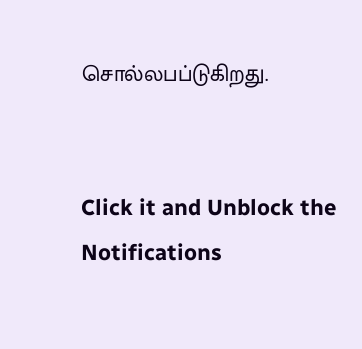சொல்லபப்டுகிறது.


Click it and Unblock the Notifications